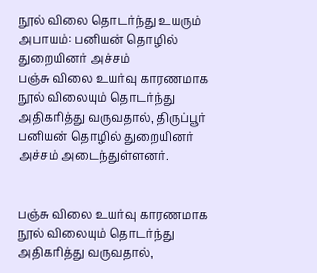நூல் விலை தொடர்ந்து உயரும் அபாயம்: பனியன் தொழில் துறையினர் அச்சம்
பஞ்சு விலை உயர்வு காரணமாக நூல் விலையும் தொடர்ந்து அதிகரித்து வருவதால், திருப்பூர் பனியன் தொழில் துறையினர் அச்சம் அடைந்துள்ளனர்.


பஞ்சு விலை உயர்வு காரணமாக நூல் விலையும் தொடர்ந்து அதிகரித்து வருவதால்,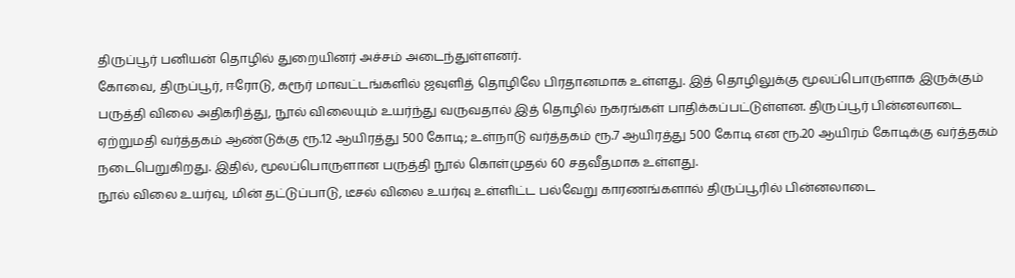திருப்பூர் பனியன் தொழில் துறையினர் அச்சம் அடைந்துள்ளனர்.
கோவை, திருப்பூர், ஈரோடு, கரூர் மாவட்டங்களில் ஜவுளித் தொழிலே பிரதானமாக உள்ளது. இத் தொழிலுக்கு மூலப்பொருளாக இருக்கும் பருத்தி விலை அதிகரித்து, நூல் விலையும் உயர்ந்து வருவதால் இத் தொழில் நகரங்கள் பாதிக்கப்பட்டுள்ளன. திருப்பூர் பின்னலாடை ஏற்றுமதி வர்த்தகம் ஆண்டுக்கு ரூ.12 ஆயிரத்து 500 கோடி; உள்நாடு வர்த்தகம் ரூ.7 ஆயிரத்து 500 கோடி என ரூ.20 ஆயிரம் கோடிக்கு வர்த்தகம் நடைபெறுகிறது. இதில், மூலப்பொருளான பருத்தி நூல் கொள்முதல் 60 சதவீதமாக உள்ளது.
நூல் விலை உயர்வு, மின் தட்டுப்பாடு, டீசல் விலை உயர்வு உள்ளிட்ட பல்வேறு காரணங்களால் திருப்பூரில் பின்னலாடை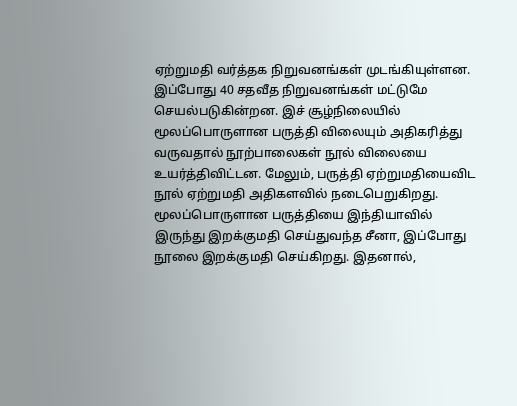ஏற்றுமதி வர்த்தக நிறுவனங்கள் முடங்கியுள்ளன. இப்போது 40 சதவீத நிறுவனங்கள் மட்டுமே செயல்படுகின்றன. இச் சூழ்நிலையில் மூலப்பொருளான பருத்தி விலையும் அதிகரித்து வருவதால் நூற்பாலைகள் நூல் விலையை உயர்த்திவிட்டன. மேலும், பருத்தி ஏற்றுமதியைவிட நூல் ஏற்றுமதி அதிகளவில் நடைபெறுகிறது.
மூலப்பொருளான பருத்தியை இந்தியாவில் இருந்து இறக்குமதி செய்துவந்த சீனா, இப்போது நூலை இறக்குமதி செய்கிறது. இதனால்,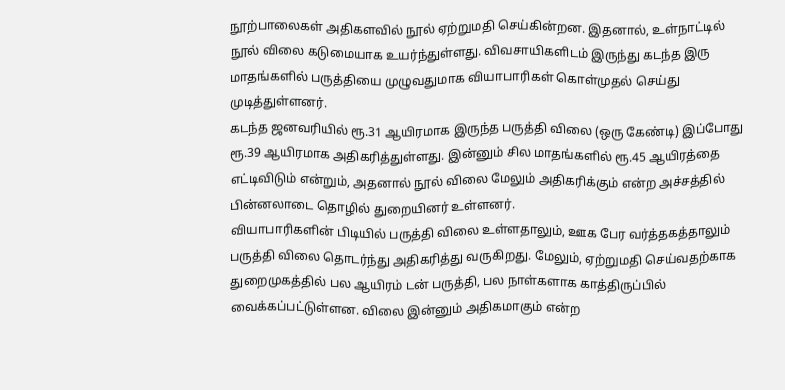நூற்பாலைகள் அதிகளவில் நூல் ஏற்றுமதி செய்கின்றன. இதனால், உள்நாட்டில் நூல் விலை கடுமையாக உயர்ந்துள்ளது. விவசாயிகளிடம் இருந்து கடந்த இரு மாதங்களில் பருத்தியை முழுவதுமாக வியாபாரிகள் கொள்முதல் செய்து முடித்துள்ளனர்.
கடந்த ஜனவரியில் ரூ.31 ஆயிரமாக இருந்த பருத்தி விலை (ஒரு கேண்டி) இப்போது ரூ.39 ஆயிரமாக அதிகரித்துள்ளது. இன்னும் சில மாதங்களில் ரூ.45 ஆயிரத்தை எட்டிவிடும் என்றும், அதனால் நூல் விலை மேலும் அதிகரிக்கும் என்ற அச்சத்தில் பின்னலாடை தொழில் துறையினர் உள்ளனர்.
வியாபாரிகளின் பிடியில் பருத்தி விலை உள்ளதாலும், ஊக பேர வர்த்தகத்தாலும் பருத்தி விலை தொடர்ந்து அதிகரித்து வருகிறது. மேலும், ஏற்றுமதி செய்வதற்காக துறைமுகத்தில் பல ஆயிரம் டன் பருத்தி, பல நாள்களாக காத்திருப்பில் வைக்கப்பட்டுள்ளன. விலை இன்னும் அதிகமாகும் என்ற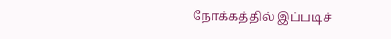நோக்கத்தில் இப்படிச்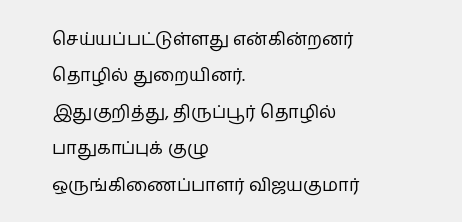செய்யப்பட்டுள்ளது என்கின்றனர் தொழில் துறையினர்.
இதுகுறித்து, திருப்பூர் தொழில் பாதுகாப்புக் குழு ஒருங்கிணைப்பாளர் விஜயகுமார்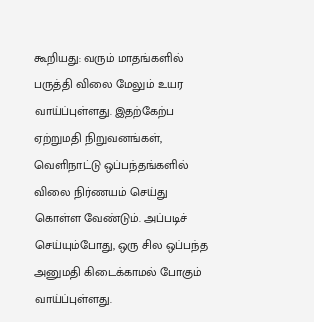கூறியது: வரும் மாதங்களில் பருத்தி விலை மேலும் உயர வாய்ப்புள்ளது. இதற்கேற்ப ஏற்றுமதி நிறுவனங்கள், வெளிநாட்டு ஒப்பந்தங்களில் விலை நிர்ணயம் செய்து கொள்ள வேண்டும். அப்படிச் செய்யும்போது, ஒரு சில ஒப்பந்த அனுமதி கிடைக்காமல் போகும் வாய்ப்புள்ளது.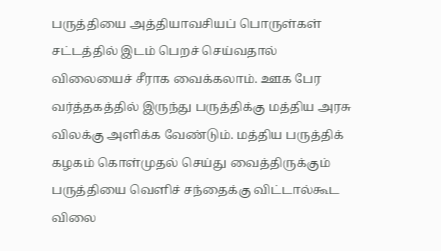பருத்தியை அத்தியாவசியப் பொருள்கள் சட்டத்தில் இடம் பெறச் செய்வதால் விலையைச் சீராக வைக்கலாம். ஊக பேர வர்த்தகத்தில் இருந்து பருத்திக்கு மத்திய அரசு விலக்கு அளிக்க வேண்டும். மத்திய பருத்திக் கழகம் கொள்முதல் செய்து வைத்திருக்கும் பருத்தியை வெளிச் சந்தைக்கு விட்டால்கூட விலை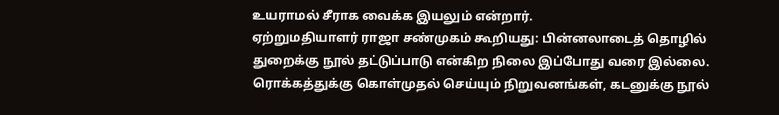உயராமல் சீராக வைக்க இயலும் என்றார்.
ஏற்றுமதியாளர் ராஜா சண்முகம் கூறியது: பின்னலாடைத் தொழில் துறைக்கு நூல் தட்டுப்பாடு என்கிற நிலை இப்போது வரை இல்லை. ரொக்கத்துக்கு கொள்முதல் செய்யும் நிறுவனங்கள், கடனுக்கு நூல்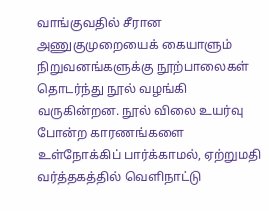வாங்குவதில் சீரான அணுகுமுறையைக் கையாளும் நிறுவனங்களுக்கு நூற்பாலைகள் தொடர்ந்து நூல் வழங்கி வருகின்றன. நூல் விலை உயர்வு போன்ற காரணங்களை உள்நோக்கிப் பார்க்காமல், ஏற்றுமதி வர்த்தகத்தில் வெளிநாட்டு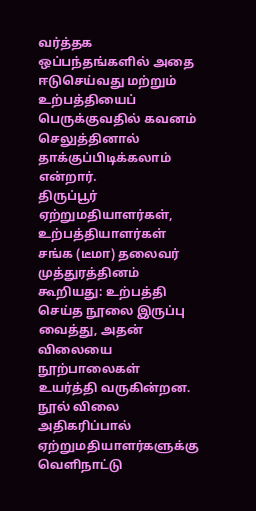வர்த்தக ஒப்பந்தங்களில் அதை ஈடுசெய்வது மற்றும் உற்பத்தியைப் பெருக்குவதில் கவனம் செலுத்தினால் தாக்குப்பிடிக்கலாம் என்றார்.
திருப்பூர் ஏற்றுமதியாளர்கள், உற்பத்தியாளர்கள் சங்க (டீமா) தலைவர் முத்துரத்தினம் கூறியது: உற்பத்தி செய்த நூலை இருப்பு வைத்து, அதன் விலையை நூற்பாலைகள் உயர்த்தி வருகின்றன. நூல் விலை அதிகரிப்பால் ஏற்றுமதியாளர்களுக்கு வெளிநாட்டு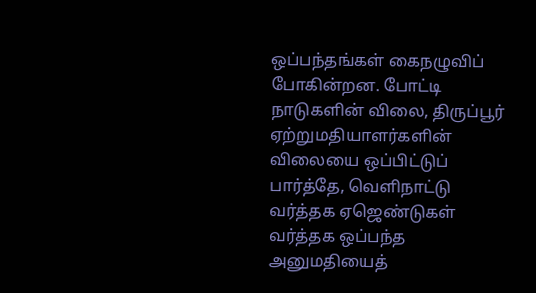ஒப்பந்தங்கள் கைநழுவிப் போகின்றன. போட்டி நாடுகளின் விலை, திருப்பூர் ஏற்றுமதியாளர்களின் விலையை ஒப்பிட்டுப் பார்த்தே, வெளிநாட்டு வர்த்தக ஏஜெண்டுகள் வர்த்தக ஒப்பந்த அனுமதியைத்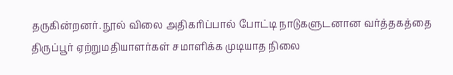தருகின்றனர். நூல் விலை அதிகரிப்பால் போட்டி நாடுகளுடனான வர்த்தகத்தை திருப்பூர் ஏற்றுமதியாளர்கள் சமாளிக்க முடியாத நிலை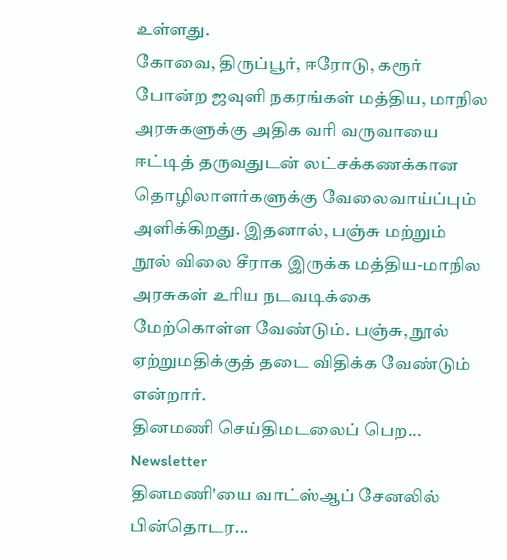உள்ளது.
கோவை, திருப்பூர், ஈரோடு, கரூர் போன்ற ஜவுளி நகரங்கள் மத்திய, மாநில அரசுகளுக்கு அதிக வரி வருவாயை ஈட்டித் தருவதுடன் லட்சக்கணக்கான தொழிலாளர்களுக்கு வேலைவாய்ப்பும் அளிக்கிறது. இதனால், பஞ்சு மற்றும் நூல் விலை சீராக இருக்க மத்திய-மாநில அரசுகள் உரிய நடவடிக்கை மேற்கொள்ள வேண்டும். பஞ்சு, நூல் ஏற்றுமதிக்குத் தடை விதிக்க வேண்டும் என்றார்.
தினமணி செய்திமடலைப் பெற... Newsletter
தினமணி'யை வாட்ஸ்ஆப் சேனலில் பின்தொடர...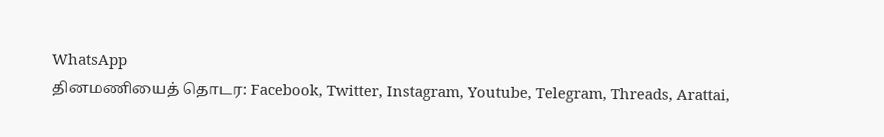WhatsApp
தினமணியைத் தொடர: Facebook, Twitter, Instagram, Youtube, Telegram, Threads, Arattai,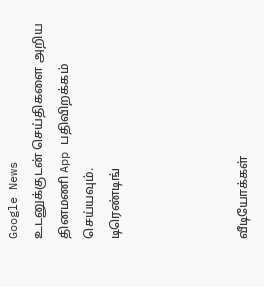Google News
உடனுக்குடன் செய்திகளை அறிய தினமணி App பதிவிறக்கம் செய்யவும்.
டிரெண்டிங்




வீடியோக்கள்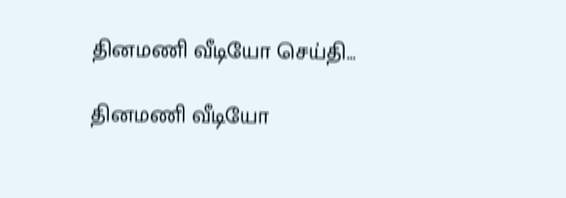தினமணி வீடியோ செய்தி...

தினமணி வீடியோ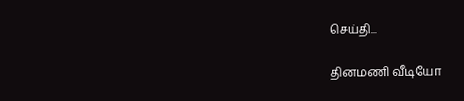செய்தி...

தினமணி வீடியோ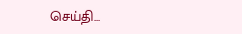செய்தி...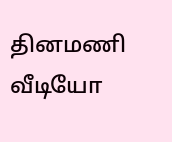தினமணி வீடியோ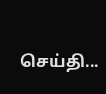செய்தி...